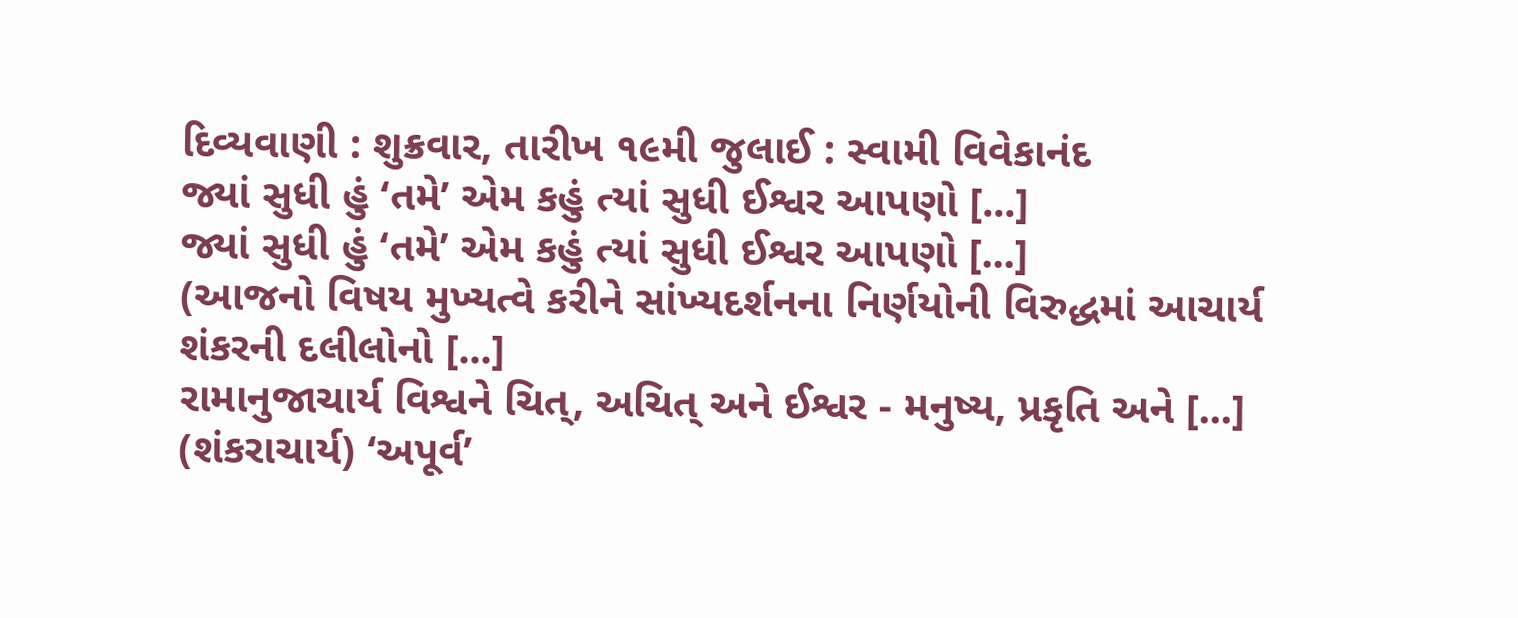દિવ્યવાણી : શુક્રવાર, તારીખ ૧૯મી જુલાઈ : સ્વામી વિવેકાનંદ
જ્યાં સુધી હું ‘તમે’ એમ કહું ત્યાં સુધી ઈશ્વર આપણો [...]
જ્યાં સુધી હું ‘તમે’ એમ કહું ત્યાં સુધી ઈશ્વર આપણો [...]
(આજનો વિષય મુખ્યત્વે કરીને સાંખ્યદર્શનના નિર્ણયોની વિરુદ્ધમાં આચાર્ય શંકરની દલીલોનો [...]
રામાનુજાચાર્ય વિશ્વને ચિત્, અચિત્ અને ઈશ્વર - મનુષ્ય, પ્રકૃતિ અને [...]
(શંકરાચાર્ય) ‘અપૂર્વ’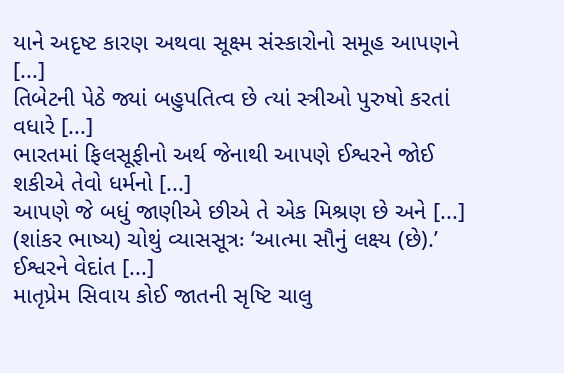યાને અદૃષ્ટ કારણ અથવા સૂક્ષ્મ સંસ્કારોનો સમૂહ આપણને [...]
તિબેટની પેઠે જ્યાં બહુપતિત્વ છે ત્યાં સ્ત્રીઓ પુરુષો કરતાં વધારે [...]
ભારતમાં ફિલસૂફીનો અર્થ જેનાથી આપણે ઈશ્વરને જોઈ શકીએ તેવો ધર્મનો [...]
આપણે જે બધું જાણીએ છીએ તે એક મિશ્રણ છે અને [...]
(શાંકર ભાષ્ય) ચોથું વ્યાસસૂત્રઃ ‘આત્મા સૌનું લક્ષ્ય (છે).’ ઈશ્વરને વેદાંત [...]
માતૃપ્રેમ સિવાય કોઈ જાતની સૃષ્ટિ ચાલુ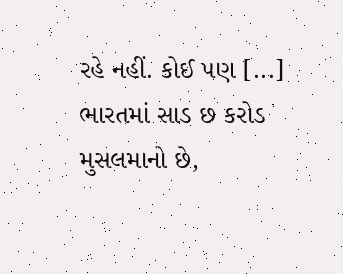રહે નહીં. કોઈ પણ [...]
ભારતમાં સાડ છ કરોડ મુસલમાનો છે,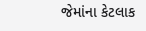જેમાંના કેટલાક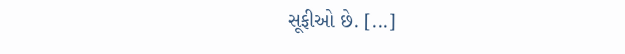સૂફીઓ છે. [...]